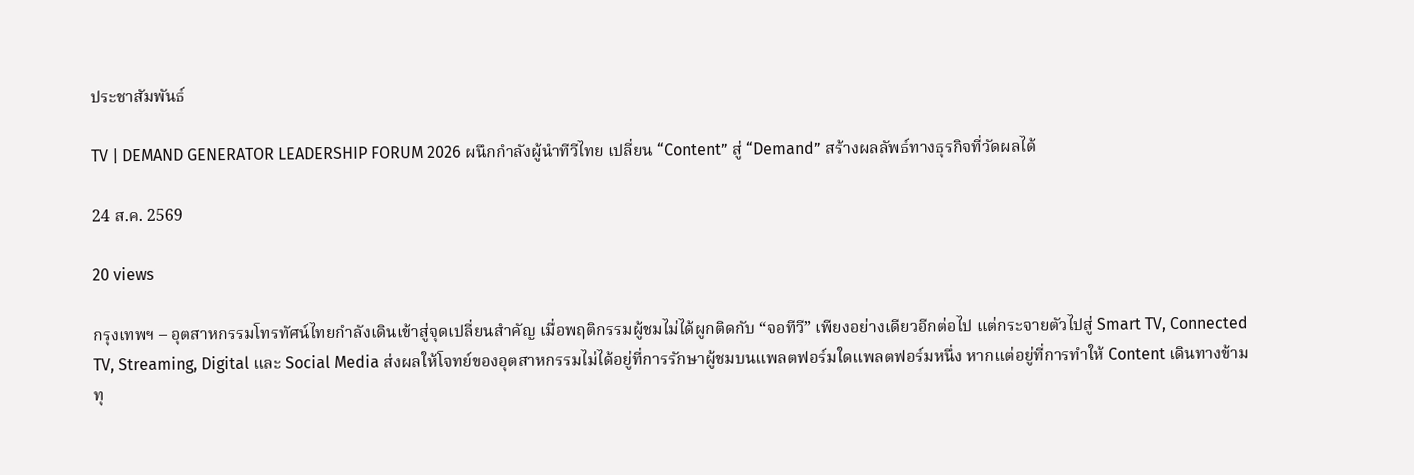ประชาสัมพันธ์

TV | DEMAND GENERATOR LEADERSHIP FORUM 2026 ผนึกกำลังผู้นำทีวีไทย เปลี่ยน “Content” สู่ “Demand” สร้างผลลัพธ์ทางธุรกิจที่วัดผลได้

24 ส.ค. 2569

20 views

กรุงเทพฯ – อุตสาหกรรมโทรทัศน์ไทยกำลังเดินเข้าสู่จุดเปลี่ยนสำคัญ เมื่อพฤติกรรมผู้ชมไม่ได้ผูกติดกับ “จอทีวี” เพียงอย่างเดียวอีกต่อไป แต่กระจายตัวไปสู่ Smart TV, Connected TV, Streaming, Digital และ Social Media ส่งผลให้โจทย์ของอุตสาหกรรมไม่ได้อยู่ที่การรักษาผู้ชมบนแพลตฟอร์มใดแพลตฟอร์มหนึ่ง หากแต่อยู่ที่การทำให้ Content เดินทางข้ามทุ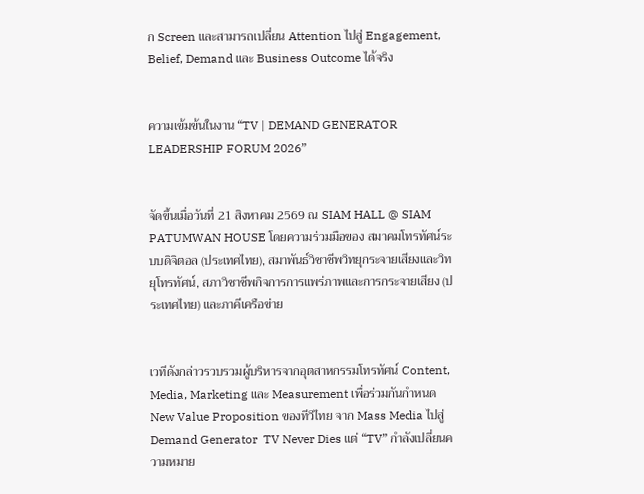ก Screen และสามารถเปลี่ยน Attention ไปสู่ Engagement, Belief, Demand และ Business Outcome ได้จริง


ความเข้มข้นในงาน “TV | DEMAND GENERATOR LEADERSHIP FORUM 2026”


จัดขึ้นเมื่อวันที่ 21 สิงหาคม 2569 ณ SIAM HALL @ SIAM PATUMWAN HOUSE โดยความร่วมมือของ สมาคมโทรทัศน์ระบบดิจิตอล (ประเทศไทย), สมาพันธ์วิชาชีพวิทยุกระจายเสียงและวิทยุโทรทัศน์, สภาวิชาชีพกิจการการแพร่ภาพและการกระจายเสียง (ประเทศไทย) และภาคีเครือข่าย


เวทีดังกล่าวรวบรวมผู้บริหารจากอุตสาหกรรมโทรทัศน์ Content, Media, Marketing และ Measurement เพื่อร่วมกันกำหนด New Value Proposition ของทีวีไทย จาก Mass Media ไปสู่ Demand Generator  TV Never Dies แต่ “TV” กำลังเปลี่ยนความหมาย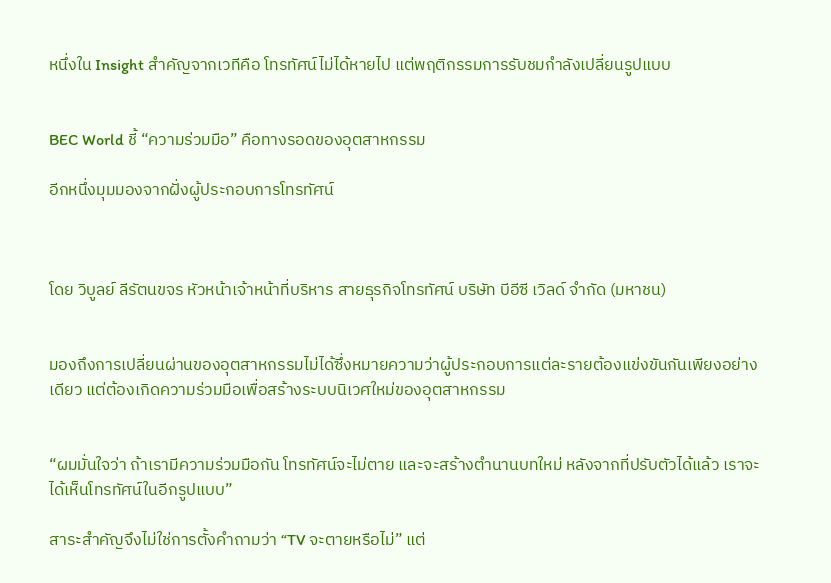หนึ่งใน Insight สำคัญจากเวทีคือ โทรทัศน์ไม่ได้หายไป แต่พฤติกรรมการรับชมกำลังเปลี่ยนรูปแบบ


BEC World ชี้ “ความร่วมมือ” คือทางรอดของอุตสาหกรรม

อีกหนึ่งมุมมองจากฝั่งผู้ประกอบการโทรทัศน์



โดย วิบูลย์ ลีรัตนขจร หัวหน้าเจ้าหน้าที่บริหาร สายธุรกิจโทรทัศน์ บริษัท บีอีซี เวิลด์ จำกัด (มหาชน)


มองถึงการเปลี่ยนผ่านของอุตสาหกรรมไม่ได้ซึ่งหมายความว่าผู้ประกอบการแต่ละรายต้องแข่งขันกันเพียงอย่างเดียว แต่ต้องเกิดความร่วมมือเพื่อสร้างระบบนิเวศใหม่ของอุตสาหกรรม


“ผมมั่นใจว่า ถ้าเรามีความร่วมมือกัน โทรทัศน์จะไม่ตาย และจะสร้างตำนานบทใหม่ หลังจากที่ปรับตัวได้แล้ว เราจะได้เห็นโทรทัศน์ในอีกรูปแบบ”

สาระสำคัญจึงไม่ใช่การตั้งคำถามว่า “TV จะตายหรือไม่” แต่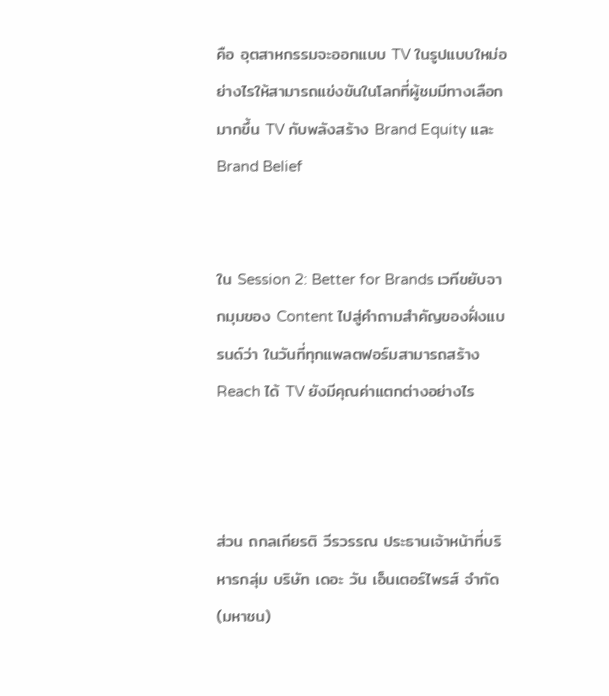คือ อุตสาหกรรมจะออกแบบ TV ในรูปแบบใหม่อย่างไรให้สามารถแข่งขันในโลกที่ผู้ชมมีทางเลือกมากขึ้น TV กับพลังสร้าง Brand Equity และ Brand Belief


ใน Session 2: Better for Brands เวทีขยับจากมุมของ Content ไปสู่คำถามสำคัญของฝั่งแบรนด์ว่า ในวันที่ทุกแพลตฟอร์มสามารถสร้าง Reach ได้ TV ยังมีคุณค่าแตกต่างอย่างไร



ส่วน ถกลเกียรติ วีรวรรณ ประธานเจ้าหน้าที่บริหารกลุ่ม บริษัท เดอะ วัน เอ็นเตอร์ไพรส์ จำกัด (มหาชน)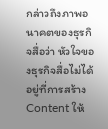กล่าวถึงภาพอนาคตของธุรกิจสื่อว่า หัวใจของธุรกิจสื่อไม่ได้อยู่ที่การสร้าง Content ให้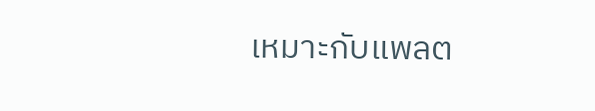เหมาะกับแพลต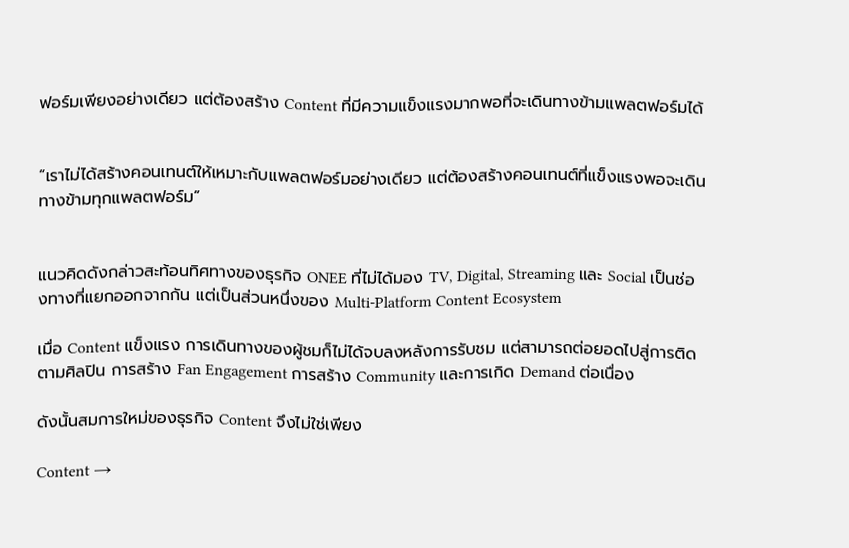ฟอร์มเพียงอย่างเดียว แต่ต้องสร้าง Content ที่มีความแข็งแรงมากพอที่จะเดินทางข้ามแพลตฟอร์มได้


“เราไม่ได้สร้างคอนเทนต์ให้เหมาะกับแพลตฟอร์มอย่างเดียว แต่ต้องสร้างคอนเทนต์ที่แข็งแรงพอจะเดินทางข้ามทุกแพลตฟอร์ม”


แนวคิดดังกล่าวสะท้อนทิศทางของธุรกิจ ONEE ที่ไม่ได้มอง TV, Digital, Streaming และ Social เป็นช่องทางที่แยกออกจากกัน แต่เป็นส่วนหนึ่งของ Multi-Platform Content Ecosystem

เมื่อ Content แข็งแรง การเดินทางของผู้ชมก็ไม่ได้จบลงหลังการรับชม แต่สามารถต่อยอดไปสู่การติดตามศิลปิน การสร้าง Fan Engagement การสร้าง Community และการเกิด Demand ต่อเนื่อง

ดังนั้นสมการใหม่ของธุรกิจ Content จึงไม่ใช่เพียง

Content →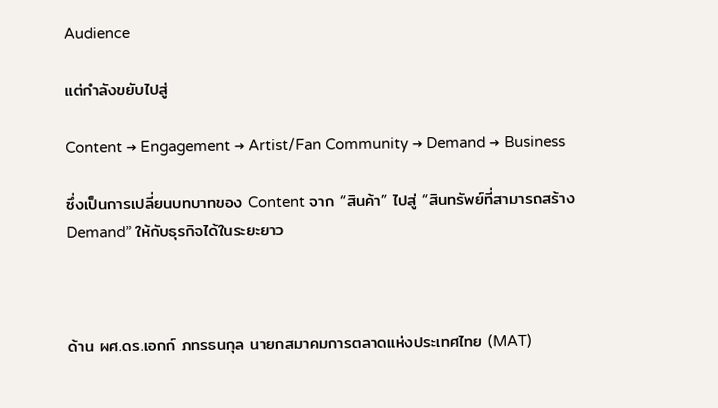Audience

แต่กำลังขยับไปสู่

Content → Engagement → Artist/Fan Community → Demand → Business

ซึ่งเป็นการเปลี่ยนบทบาทของ Content จาก “สินค้า” ไปสู่ “สินทรัพย์ที่สามารถสร้าง Demand” ให้กับธุรกิจได้ในระยะยาว



ด้าน ผศ.ดร.เอกก์ ภทรธนกุล นายกสมาคมการตลาดแห่งประเทศไทย (MAT)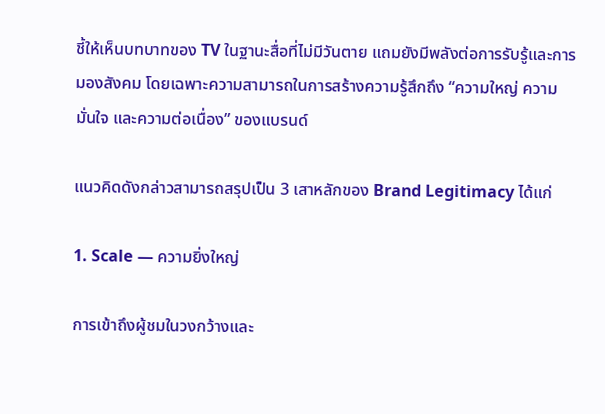ชี้ให้เห็นบทบาทของ TV ในฐานะสื่อที่ไม่มีวันตาย แถมยังมีพลังต่อการรับรู้และการมองสังคม โดยเฉพาะความสามารถในการสร้างความรู้สึกถึง “ความใหญ่ ความมั่นใจ และความต่อเนื่อง” ของแบรนด์

แนวคิดดังกล่าวสามารถสรุปเป็น 3 เสาหลักของ Brand Legitimacy ได้แก่

1. Scale — ความยิ่งใหญ่

การเข้าถึงผู้ชมในวงกว้างและ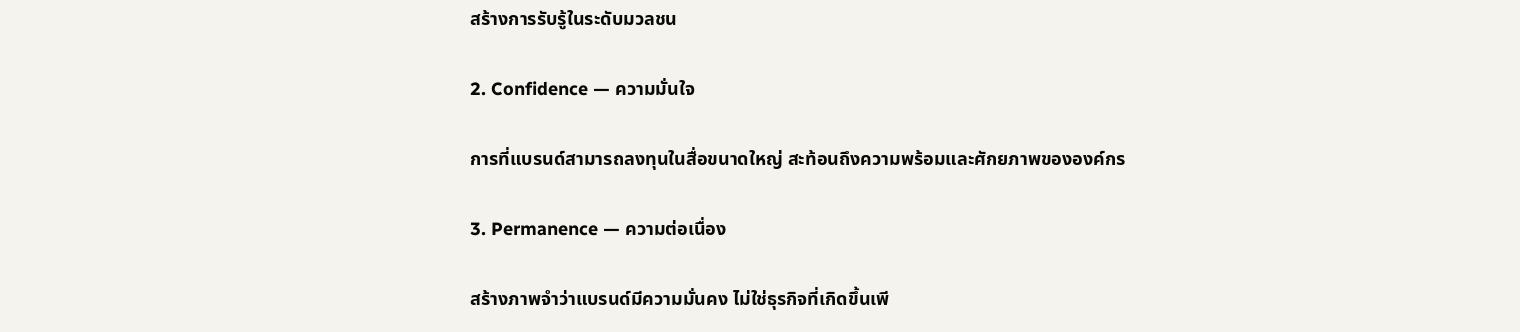สร้างการรับรู้ในระดับมวลชน

2. Confidence — ความมั่นใจ

การที่แบรนด์สามารถลงทุนในสื่อขนาดใหญ่ สะท้อนถึงความพร้อมและศักยภาพขององค์กร

3. Permanence — ความต่อเนื่อง

สร้างภาพจำว่าแบรนด์มีความมั่นคง ไม่ใช่ธุรกิจที่เกิดขึ้นเพี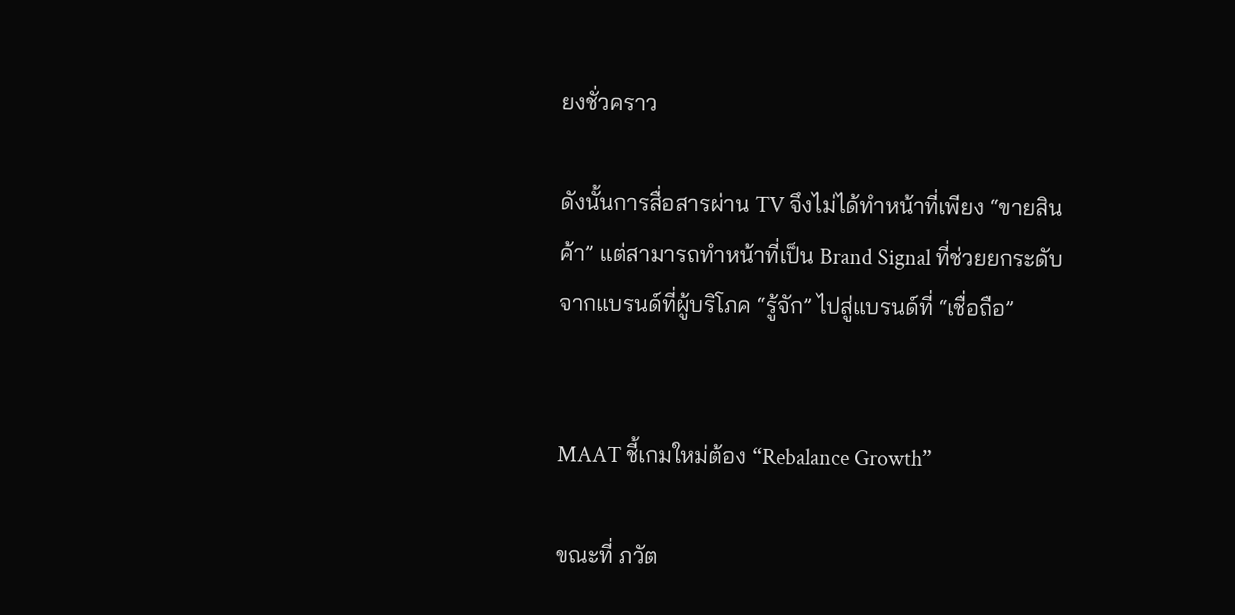ยงชั่วคราว

ดังนั้นการสื่อสารผ่าน TV จึงไม่ได้ทำหน้าที่เพียง “ขายสินค้า” แต่สามารถทำหน้าที่เป็น Brand Signal ที่ช่วยยกระดับจากแบรนด์ที่ผู้บริโภค “รู้จัก” ไปสู่แบรนด์ที่ “เชื่อถือ”


MAAT ชี้เกมใหม่ต้อง “Rebalance Growth”

ขณะที่ ภวัต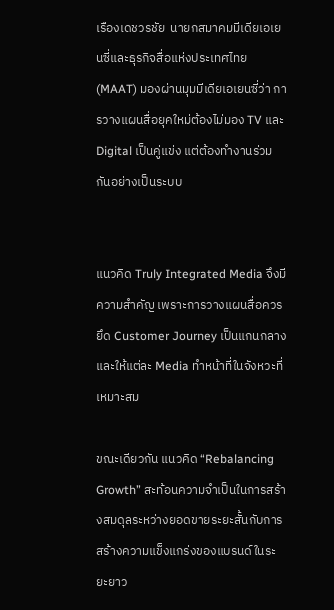เรืองเดชวรชัย  นายกสมาคมมีเดียเอเยนซี่และธุรกิจสื่อแห่งประเทศไทย (MAAT) มองผ่านมุมมีเดียเอเยนซี่ว่า การวางแผนสื่อยุคใหม่ต้องไม่มอง TV และ Digital เป็นคู่แข่ง แต่ต้องทำงานร่วมกันอย่างเป็นระบบ


แนวคิด Truly Integrated Media จึงมีความสำคัญ เพราะการวางแผนสื่อควรยึด Customer Journey เป็นแกนกลาง และให้แต่ละ Media ทำหน้าที่ในจังหวะที่เหมาะสม

ขณะเดียวกัน แนวคิด “Rebalancing Growth” สะท้อนความจำเป็นในการสร้างสมดุลระหว่างยอดขายระยะสั้นกับการสร้างความแข็งแกร่งของแบรนด์ในระยะยาว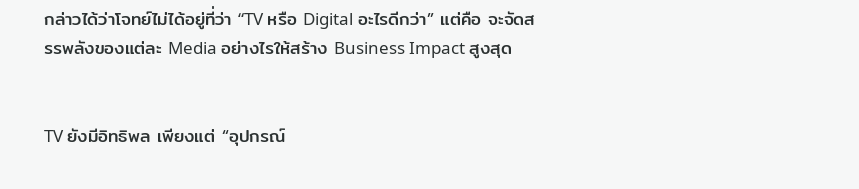กล่าวได้ว่าโจทย์ไม่ได้อยู่ที่ว่า “TV หรือ Digital อะไรดีกว่า” แต่คือ จะจัดสรรพลังของแต่ละ Media อย่างไรให้สร้าง Business Impact สูงสุด


TV ยังมีอิทธิพล เพียงแต่ “อุปกรณ์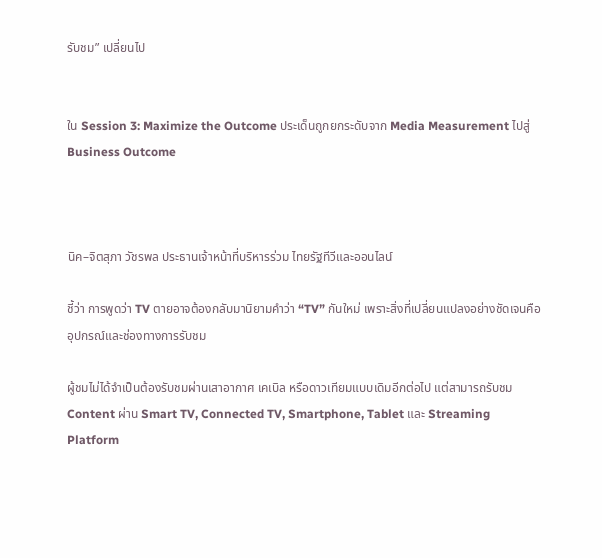รับชม” เปลี่ยนไป


ใน Session 3: Maximize the Outcome ประเด็นถูกยกระดับจาก Media Measurement ไปสู่ Business Outcome



นิค–จิตสุภา วัชรพล ประธานเจ้าหน้าที่บริหารร่วม ไทยรัฐทีวีและออนไลน์

ชี้ว่า การพูดว่า TV ตายอาจต้องกลับมานิยามคำว่า “TV” กันใหม่ เพราะสิ่งที่เปลี่ยนแปลงอย่างชัดเจนคือ อุปกรณ์และช่องทางการรับชม

ผู้ชมไม่ได้จำเป็นต้องรับชมผ่านเสาอากาศ เคเบิล หรือดาวเทียมแบบเดิมอีกต่อไป แต่สามารถรับชม Content ผ่าน Smart TV, Connected TV, Smartphone, Tablet และ Streaming Platform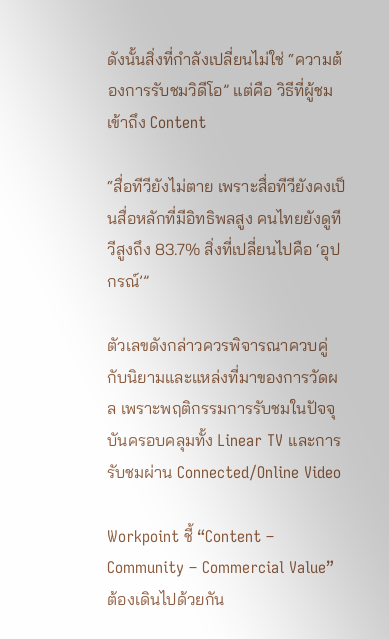ดังนั้นสิ่งที่กำลังเปลี่ยนไม่ใช่ “ความต้องการรับชมวิดีโอ” แต่คือ วิธีที่ผู้ชมเข้าถึง Content

“สื่อทีวียังไม่ตาย เพราะสื่อทีวียังคงเป็นสื่อหลักที่มีอิทธิพลสูง คนไทยยังดูทีวีสูงถึง 83.7% สิ่งที่เปลี่ยนไปคือ ‘อุปกรณ์’”

ตัวเลขดังกล่าวควรพิจารณาควบคู่กับนิยามและแหล่งที่มาของการวัดผล เพราะพฤติกรรมการรับชมในปัจจุบันครอบคลุมทั้ง Linear TV และการรับชมผ่าน Connected/Online Video

Workpoint ชี้ “Content – Community – Commercial Value” ต้องเดินไปด้วยกัน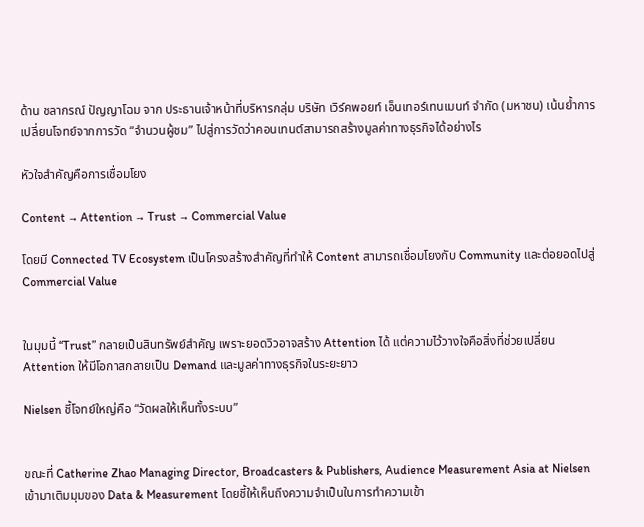ด้าน ชลากรณ์ ปัญญาโฉม จาก ประธานเจ้าหน้าที่บริหารกลุ่ม บริษัท เวิร์คพอยท์ เอ็นเทอร์เทนเมนท์ จำกัด (มหาชน) เน้นย้ำการเปลี่ยนโจทย์จากการวัด “จำนวนผู้ชม” ไปสู่การวัดว่าคอนเทนต์สามารถสร้างมูลค่าทางธุรกิจได้อย่างไร

หัวใจสำคัญคือการเชื่อมโยง

Content → Attention → Trust → Commercial Value

โดยมี Connected TV Ecosystem เป็นโครงสร้างสำคัญที่ทำให้ Content สามารถเชื่อมโยงกับ Community และต่อยอดไปสู่ Commercial Value


ในมุมนี้ “Trust” กลายเป็นสินทรัพย์สำคัญ เพราะยอดวิวอาจสร้าง Attention ได้ แต่ความไว้วางใจคือสิ่งที่ช่วยเปลี่ยน Attention ให้มีโอกาสกลายเป็น Demand และมูลค่าทางธุรกิจในระยะยาว

Nielsen ชี้โจทย์ใหญ่คือ “วัดผลให้เห็นทั้งระบบ”


ขณะที่ Catherine Zhao Managing Director, Broadcasters & Publishers, Audience Measurement Asia at Nielsen เข้ามาเติมมุมของ Data & Measurement โดยชี้ให้เห็นถึงความจำเป็นในการทำความเข้า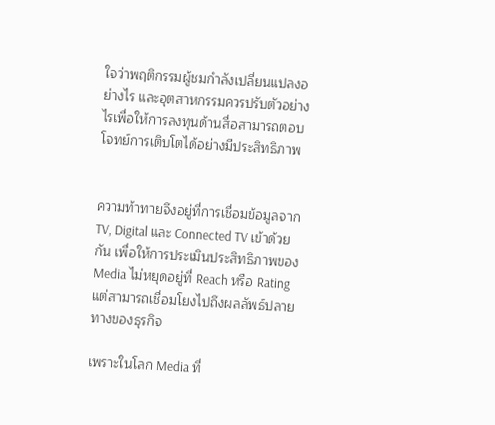ใจว่าพฤติกรรมผู้ชมกำลังเปลี่ยนแปลงอย่างไร และอุตสาหกรรมควรปรับตัวอย่างไรเพื่อให้การลงทุนด้านสื่อสามารถตอบโจทย์การเติบโตได้อย่างมีประสิทธิภาพ


ความท้าทายจึงอยู่ที่การเชื่อมข้อมูลจาก TV, Digital และ Connected TV เข้าด้วยกัน เพื่อให้การประเมินประสิทธิภาพของ Media ไม่หยุดอยู่ที่ Reach หรือ Rating แต่สามารถเชื่อมโยงไปถึงผลลัพธ์ปลายทางของธุรกิจ

เพราะในโลก Media ที่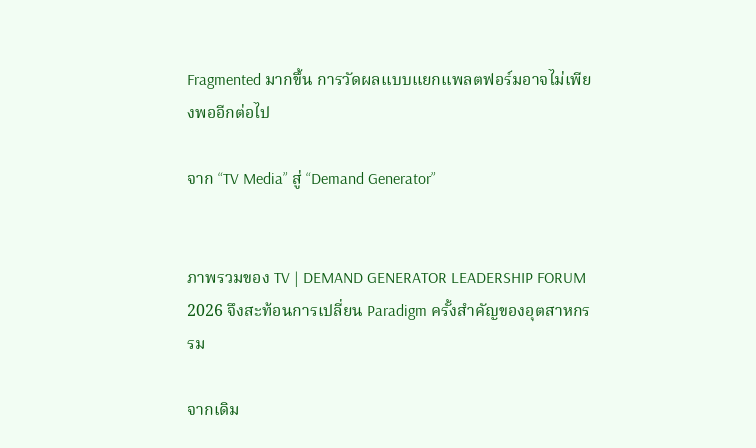Fragmented มากขึ้น การวัดผลแบบแยกแพลตฟอร์มอาจไม่เพียงพออีกต่อไป

จาก “TV Media” สู่ “Demand Generator”


ภาพรวมของ TV | DEMAND GENERATOR LEADERSHIP FORUM 2026 จึงสะท้อนการเปลี่ยน Paradigm ครั้งสำคัญของอุตสาหกรรม

จากเดิม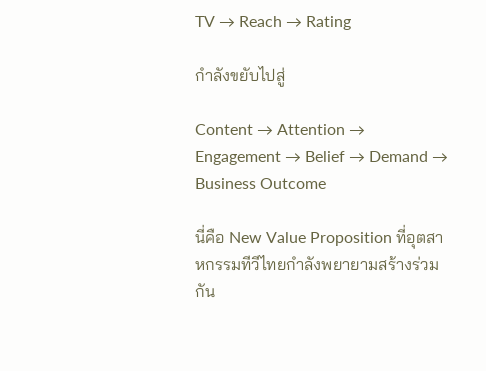TV → Reach → Rating

กำลังขยับไปสู่

Content → Attention → Engagement → Belief → Demand → Business Outcome

นี่คือ New Value Proposition ที่อุตสาหกรรมทีวีไทยกำลังพยายามสร้างร่วมกัน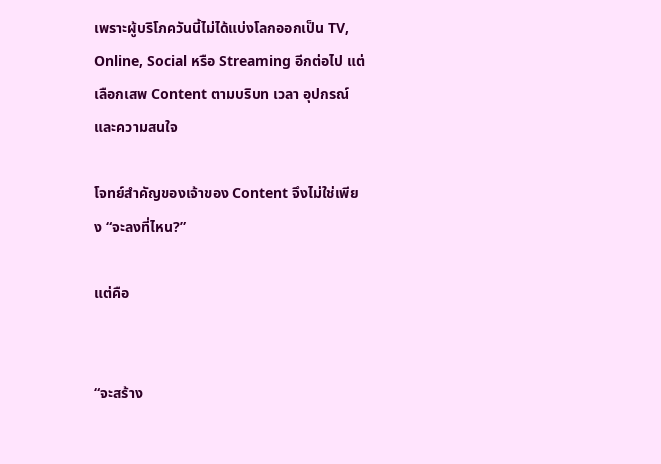เพราะผู้บริโภควันนี้ไม่ได้แบ่งโลกออกเป็น TV, Online, Social หรือ Streaming อีกต่อไป แต่เลือกเสพ Content ตามบริบท เวลา อุปกรณ์ และความสนใจ

โจทย์สำคัญของเจ้าของ Content จึงไม่ใช่เพียง “จะลงที่ไหน?”

แต่คือ


“จะสร้าง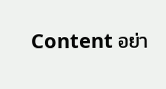Content อย่า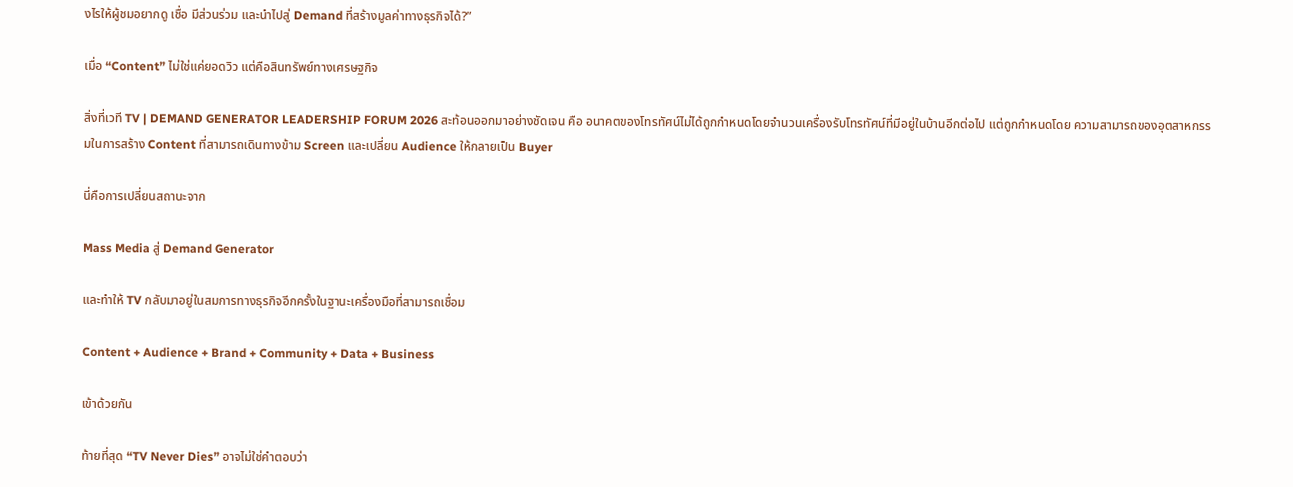งไรให้ผู้ชมอยากดู เชื่อ มีส่วนร่วม และนำไปสู่ Demand ที่สร้างมูลค่าทางธุรกิจได้?”

เมื่อ “Content” ไม่ใช่แค่ยอดวิว แต่คือสินทรัพย์ทางเศรษฐกิจ

สิ่งที่เวที TV | DEMAND GENERATOR LEADERSHIP FORUM 2026 สะท้อนออกมาอย่างชัดเจน คือ อนาคตของโทรทัศน์ไม่ได้ถูกกำหนดโดยจำนวนเครื่องรับโทรทัศน์ที่มีอยู่ในบ้านอีกต่อไป แต่ถูกกำหนดโดย ความสามารถของอุตสาหกรรมในการสร้าง Content ที่สามารถเดินทางข้าม Screen และเปลี่ยน Audience ให้กลายเป็น Buyer

นี่คือการเปลี่ยนสถานะจาก

Mass Media สู่ Demand Generator

และทำให้ TV กลับมาอยู่ในสมการทางธุรกิจอีกครั้งในฐานะเครื่องมือที่สามารถเชื่อม

Content + Audience + Brand + Community + Data + Business

เข้าด้วยกัน

ท้ายที่สุด “TV Never Dies” อาจไม่ใช่คำตอบว่า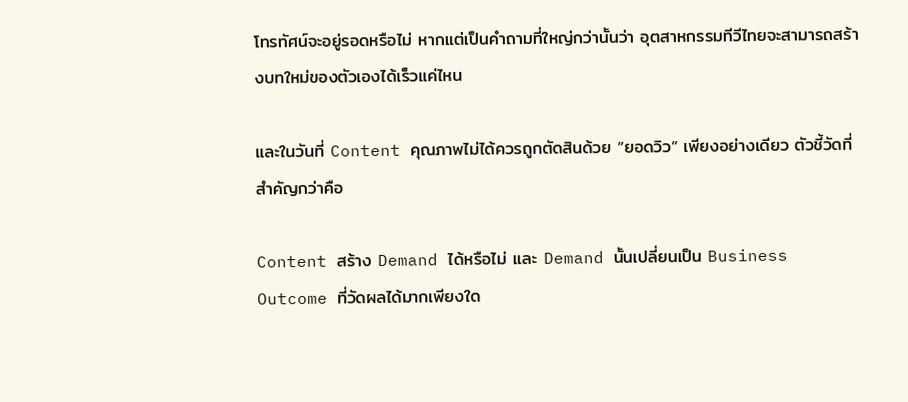โทรทัศน์จะอยู่รอดหรือไม่ หากแต่เป็นคำถามที่ใหญ่กว่านั้นว่า อุตสาหกรรมทีวีไทยจะสามารถสร้างบทใหม่ของตัวเองได้เร็วแค่ไหน

และในวันที่ Content คุณภาพไม่ได้ควรถูกตัดสินด้วย “ยอดวิว” เพียงอย่างเดียว ตัวชี้วัดที่สำคัญกว่าคือ

Content สร้าง Demand ได้หรือไม่ และ Demand นั้นเปลี่ยนเป็น Business Outcome ที่วัดผลได้มากเพียงใด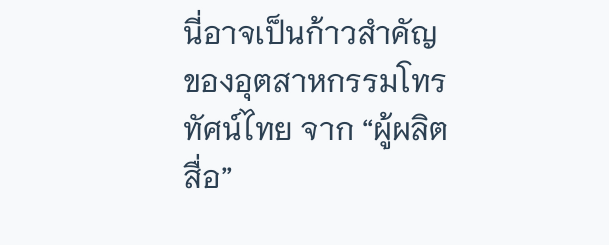นี่อาจเป็นก้าวสำคัญของอุตสาหกรรมโทรทัศน์ไทย จาก “ผู้ผลิตสื่อ”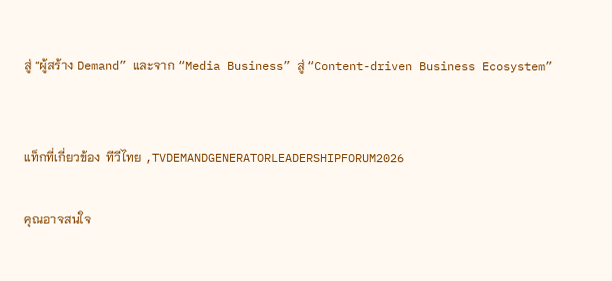สู่ “ผู้สร้าง Demand” และจาก “Media Business” สู่ “Content-driven Business Ecosystem”


แท็กที่เกี่ยวข้อง  ทีวีไทย ,TVDEMANDGENERATORLEADERSHIPFORUM2026

คุณอาจสนใจ